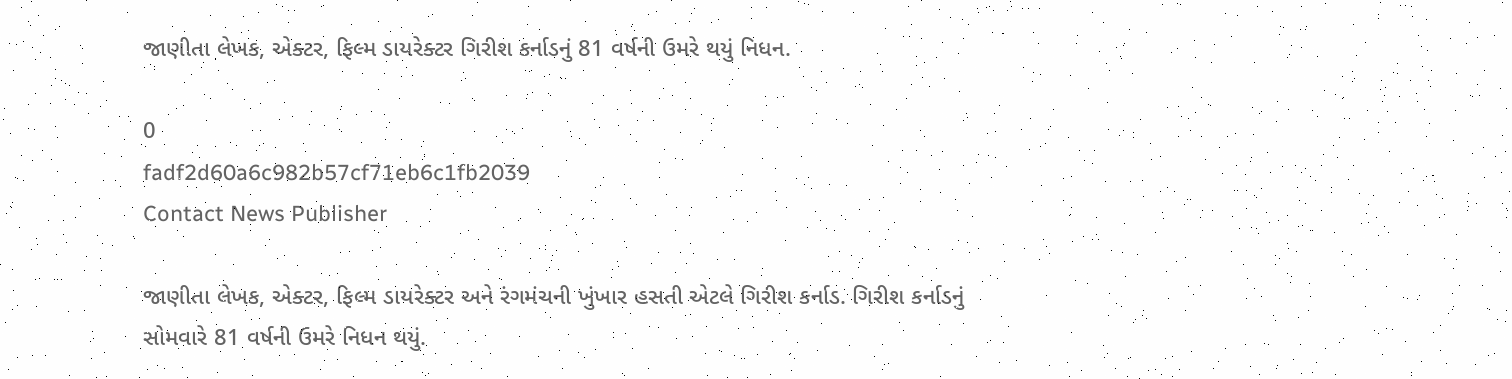જાણીતા લેખક, એક્ટર, ફિલ્મ ડાયરેક્ટર ગિરીશ કર્નાડનું 81 વર્ષની ઉમરે થયું નિધન.

0
fadf2d60a6c982b57cf71eb6c1fb2039
Contact News Publisher

જાણીતા લેખક, એક્ટર, ફિલ્મ ડાયરેક્ટર અને રંગમંચની ખુંખાર હસતી એટલે ગિરીશ કર્નાડ. ગિરીશ કર્નાડનું સોમવારે 81 વર્ષની ઉમરે નિધન થયું.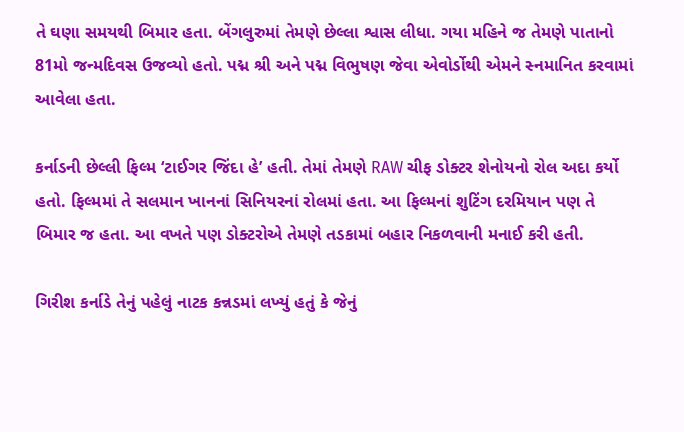તે ઘણા સમયથી બિમાર હતા. બેંગલુરુમાં તેમણે છેલ્લા શ્વાસ લીધા. ગયા મહિને જ તેમણે પાતાનો 81મો જન્મદિવસ ઉજવ્યો હતો. પદ્મ શ્રી અને પદ્મ વિભુષણ જેવા એવોર્ડોથી એમને સ્નમાનિત કરવામાં આવેલા હતા.

કર્નાડની છેલ્લી ફિલ્મ ‘ટાઈગર જિંદા હે’ હતી. તેમાં તેમણે RAW ચીફ ડોક્ટર શેનોયનો રોલ અદા કર્યો હતો. ફિલ્મમાં તે સલમાન ખાનનાં સિનિયરનાં રોલમાં હતા. આ ફિલ્મનાં શુટિંગ દરમિયાન પણ તે બિમાર જ હતા. આ વખતે પણ ડોક્ટરોએ તેમણે તડકામાં બહાર નિકળવાની મનાઈ કરી હતી.

ગિરીશ કર્નાડે તેનું પહેલું નાટક કન્નડમાં લખ્યું હતું કે જેનું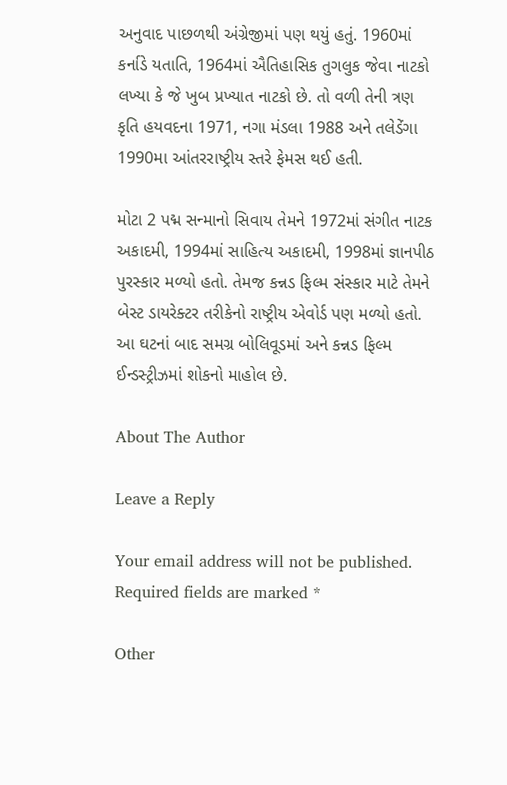અનુવાદ પાછળથી અંગ્રેજીમાં પણ થયું હતું. 1960માં કર્નાડે યતાતિ, 1964માં ઐતિહાસિક તુગલુક જેવા નાટકો લખ્યા કે જે ખુબ પ્રખ્યાત નાટકો છે. તો વળી તેની ત્રણ કૃતિ હયવદના 1971, નગા મંડલા 1988 અને તલેડેંગા 1990મા આંતરરાષ્ટ્રીય સ્તરે ફેમસ થઈ હતી.

મોટા 2 પદ્મ સન્માનો સિવાય તેમને 1972માં સંગીત નાટક અકાદમી, 1994માં સાહિત્ય અકાદમી, 1998માં જ્ઞાનપીઠ પુરસ્કાર મળ્યો હતો. તેમજ કન્નડ ફિલ્મ સંસ્કાર માટે તેમને બેસ્ટ ડાયરેક્ટર તરીકેનો રાષ્ટ્રીય એવોર્ડ પણ મળ્યો હતો. આ ઘટનાં બાદ સમગ્ર બોલિવૂડમાં અને કન્નડ ફિલ્મ ઈન્ડસ્ટ્રીઝમાં શોકનો માહોલ છે.

About The Author

Leave a Reply

Your email address will not be published. Required fields are marked *

Other